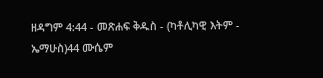ዘዳግም 4:44 - መጽሐፍ ቅዱስ - (ካቶሊካዊ እትም - ኤማሁስ)44 ሙሴም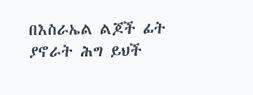በእስራኤል ልጆች ፊት ያኖራት ሕግ ይህች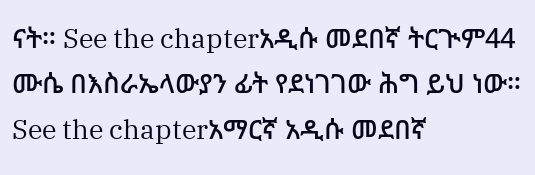ናት። See the chapterአዲሱ መደበኛ ትርጒም44 ሙሴ በእስራኤላውያን ፊት የደነገገው ሕግ ይህ ነው። See the chapterአማርኛ አዲሱ መደበኛ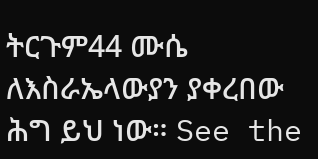ትርጉም44 ሙሴ ለእስራኤላውያን ያቀረበው ሕግ ይህ ነው። See the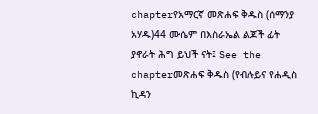chapterየአማርኛ መጽሐፍ ቅዱስ (ሰማንያ አሃዱ)44 ሙሴም በእስራኤል ልጆች ፊት ያኖራት ሕግ ይህች ናት፤ See the chapterመጽሐፍ ቅዱስ (የብሉይና የሐዲስ ኪዳን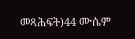መጻሕፍት)44 ሙሴም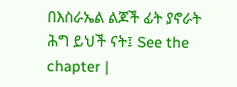በእስራኤል ልጆች ፊት ያኖራት ሕግ ይህች ናት፤ See the chapter |